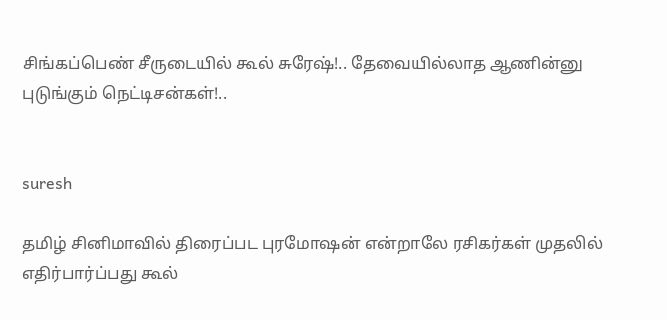சிங்கப்பெண் சீருடையில் கூல் சுரேஷ்!.. தேவையில்லாத ஆணின்னு புடுங்கும் நெட்டிசன்கள்!..


suresh

தமிழ் சினிமாவில் திரைப்பட புரமோஷன் என்றாலே ரசிகர்கள் முதலில் எதிர்பார்ப்பது கூல்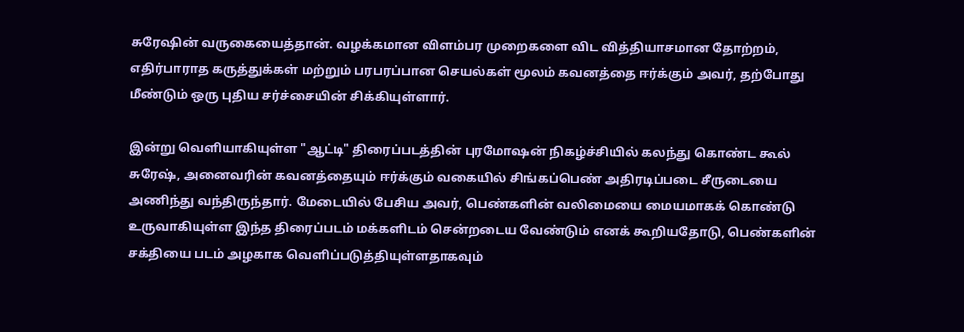சுரேஷின் வருகையைத்தான். வழக்கமான விளம்பர முறைகளை விட வித்தியாசமான தோற்றம், எதிர்பாராத கருத்துக்கள் மற்றும் பரபரப்பான செயல்கள் மூலம் கவனத்தை ஈர்க்கும் அவர், தற்போது மீண்டும் ஒரு புதிய சர்ச்சையின் சிக்கியுள்ளார்.

இன்று வெளியாகியுள்ள "ஆட்டி" திரைப்படத்தின் புரமோஷன் நிகழ்ச்சியில் கலந்து கொண்ட கூல் சுரேஷ், அனைவரின் கவனத்தையும் ஈர்க்கும் வகையில் சிங்கப்பெண் அதிரடிப்படை சீருடையை அணிந்து வந்திருந்தார். மேடையில் பேசிய அவர், பெண்களின் வலிமையை மையமாகக் கொண்டு உருவாகியுள்ள இந்த திரைப்படம் மக்களிடம் சென்றடைய வேண்டும் எனக் கூறியதோடு, பெண்களின் சக்தியை படம் அழகாக வெளிப்படுத்தியுள்ளதாகவும்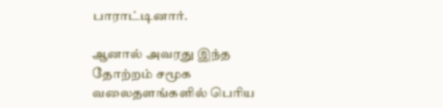பாராட்டினார்.

ஆனால் அவரது இந்த தோற்றம் சமூக வலைதளங்களில் பெரிய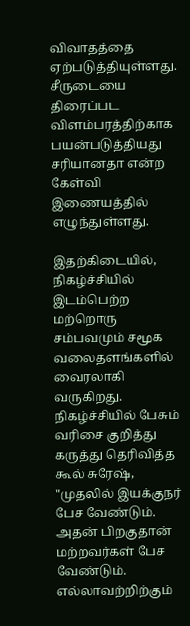விவாதத்தை ஏற்படுத்தியுள்ளது.  சீருடையை திரைப்பட விளம்பரத்திற்காக பயன்படுத்தியது சரியானதா என்ற கேள்வி இணையத்தில் எழுந்துள்ளது.

இதற்கிடையில், நிகழ்ச்சியில் இடம்பெற்ற மற்றொரு சம்பவமும் சமூக வலைதளங்களில் வைரலாகி வருகிறது. நிகழ்ச்சியில் பேசும் வரிசை குறித்து கருத்து தெரிவித்த கூல் சுரேஷ், "முதலில் இயக்குநர் பேச வேண்டும். அதன் பிறகுதான் மற்றவர்கள் பேச வேண்டும். எல்லாவற்றிற்கும்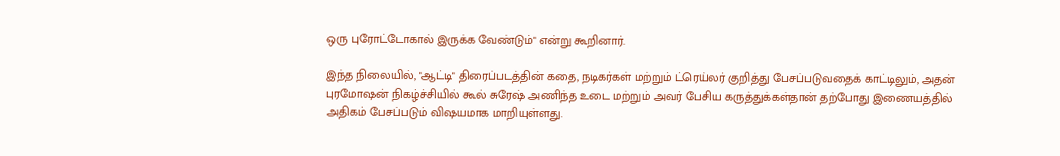ஒரு புரோட்டோகால் இருக்க வேண்டும்" என்று கூறினார்.

இந்த நிலையில், "ஆட்டி" திரைப்படத்தின் கதை, நடிகர்கள் மற்றும் ட்ரெய்லர் குறித்து பேசப்படுவதைக் காட்டிலும், அதன் புரமோஷன் நிகழ்ச்சியில் கூல் சுரேஷ் அணிந்த உடை மற்றும் அவர் பேசிய கருத்துக்கள்தான் தற்போது இணையத்தில் அதிகம் பேசப்படும் விஷயமாக மாறியுள்ளது.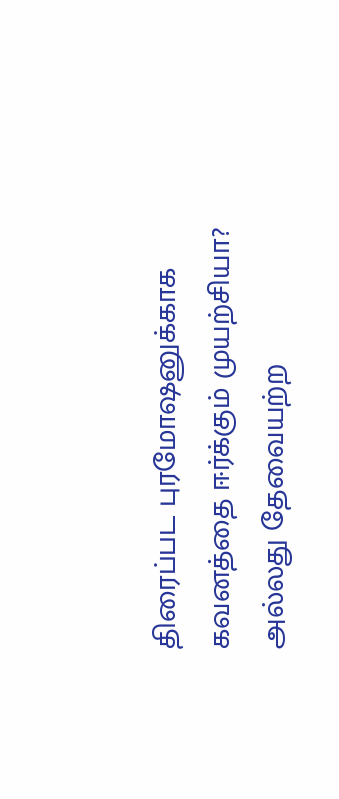திரைப்பட புரமோஷனுக்காக கவனத்தை ஈர்க்கும் முயற்சியா? அல்லது தேவையற்ற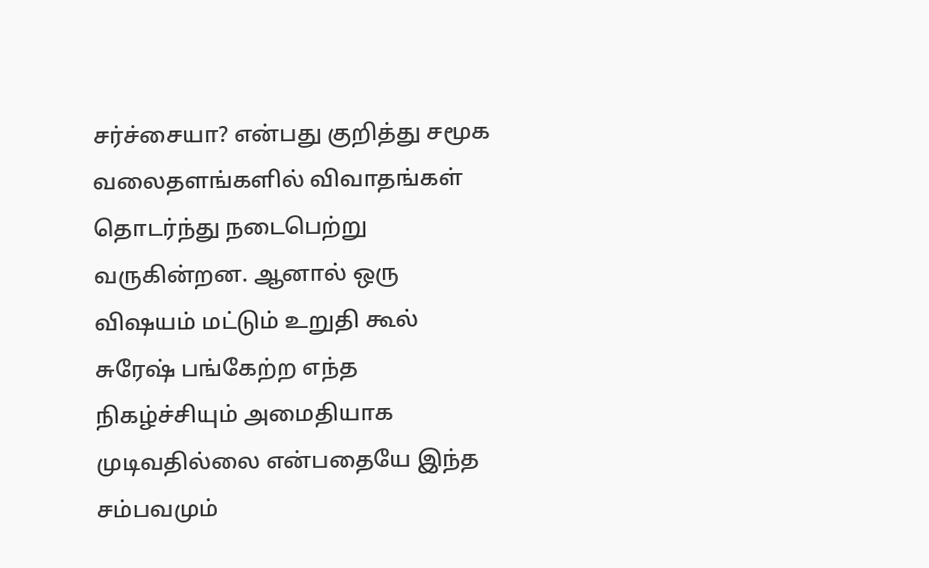சர்ச்சையா? என்பது குறித்து சமூக வலைதளங்களில் விவாதங்கள் தொடர்ந்து நடைபெற்று வருகின்றன. ஆனால் ஒரு விஷயம் மட்டும் உறுதி கூல் சுரேஷ் பங்கேற்ற எந்த நிகழ்ச்சியும் அமைதியாக முடிவதில்லை என்பதையே இந்த சம்பவமும்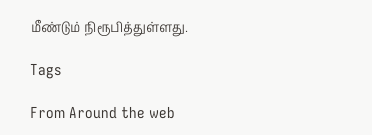மீண்டும் நிரூபித்துள்ளது.

Tags

From Around the web